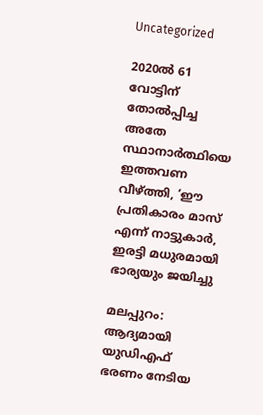Uncategorized

2020ൽ 61 വോട്ടിന് തോൽപ്പിച്ച അതേ സ്ഥാനാര്‍ത്ഥിയെ ഇത്തവണ വീഴ്ത്തി, ‘ഈ പ്രതികാരം മാസ് എന്ന് നാട്ടുകാര്‍, ഇരട്ടി മധുരമായി ഭാര്യയും ജയിച്ചു

മലപ്പുറം: ആദ്യമായി യുഡിഎഫ് ഭരണം നേടിയ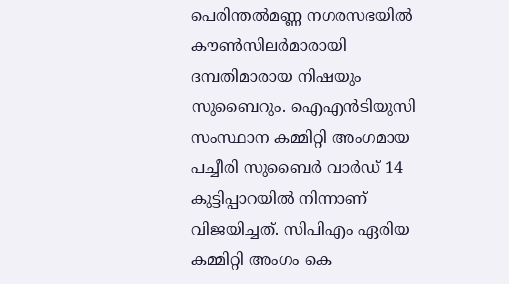പെരിന്തല്‍മണ്ണ നഗരസഭയില്‍ കൗണ്‍സിലര്‍മാരായി ദമ്പതിമാരായ നിഷയും സുബൈറും. ഐഎന്‍ടിയുസി സംസ്ഥാന കമ്മിറ്റി അംഗമായ പച്ചീരി സുബൈര്‍ വാര്‍ഡ് 14 കുട്ടിപ്പാറയില്‍ നിന്നാണ് വിജയിച്ചത്. സിപിഎം ഏരിയ കമ്മിറ്റി അംഗം കെ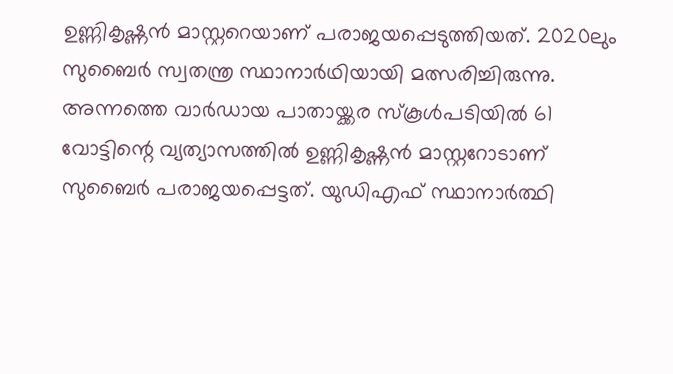ഉണ്ണികൃഷ്ണന്‍ മാസ്റ്ററെയാണ് പരാജയപ്പെടുത്തിയത്. 2020ലും സുബൈര്‍ സ്വതന്ത്ര സ്ഥാനാര്‍ഥിയായി മത്സരിച്ചിരുന്നു. അന്നത്തെ വാര്‍ഡായ പാതായ്ക്കര സ്‌കൂള്‍പടിയില്‍ 61 വോട്ടിന്റെ വ്യത്യാസത്തില്‍ ഉണ്ണികൃഷ്ണന്‍ മാസ്റ്ററോടാണ് സുബൈര്‍ പരാജയപ്പെട്ടത്. യുഡിഎഫ് സ്ഥാനാര്‍ത്ഥി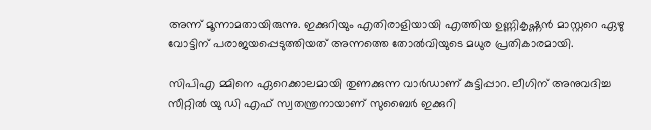അന്ന് മൂന്നാമതായിരുന്നു. ഇക്കുറിയും എതിരാളിയായി എത്തിയ ഉണ്ണികൃഷ്ണന്‍ മാസ്റ്ററെ ഏഴു വോട്ടിന് പരാജയപ്പെടുത്തിയത് അന്നത്തെ തോല്‍വിയുടെ മധുര പ്രതികാരമായി.

സിപിഎ മ്മിനെ ഏറെക്കാലമായി തുണക്കുന്ന വാര്‍ഡാണ് കുട്ടിപ്പാറ. ലീഗിന് അനുവദിച്ച സീറ്റില്‍ യു ഡി എഫ് സ്വതന്ത്രനായാണ് സുബൈര്‍ ഇക്കുറി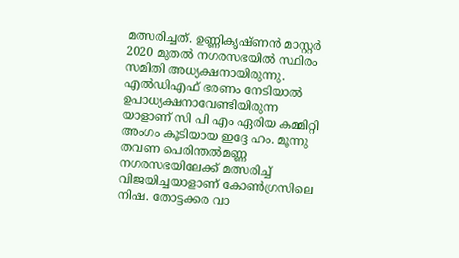മത്സരിച്ചത്. ഉണ്ണികൃഷ്ണന്‍ മാസ്റ്റര്‍ 2020 മുതല്‍ നഗരസഭയില്‍ സ്ഥിരം സമിതി അധ്യക്ഷനായിരുന്നു. എല്‍ഡിഎഫ് ഭരണം നേടിയാല്‍ ഉപാധ്യക്ഷനാവേണ്ടിയിരുന്ന യാളാണ് സി പി എം ഏരിയ കമ്മിറ്റി അംഗം കൂടിയായ ഇദ്ദേ ഹം. മൂന്നു തവണ പെരിന്തല്‍മണ്ണ നഗരസഭയിലേക്ക് മത്സരിച്ച് വിജയിച്ചയാളാണ് കോണ്‍ഗ്രസിലെ നിഷ. തോട്ടക്കര വാ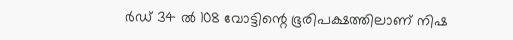ര്‍ഡ് 34 ല്‍ 108 വോട്ടിന്റെ ഭൂരിപക്ഷത്തിലാണ് നിഷ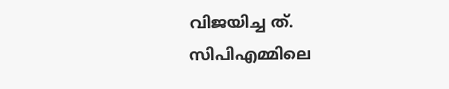വിജയിച്ച ത്. സിപിഎമ്മിലെ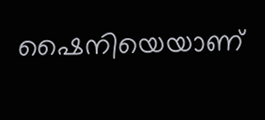ഷൈനിയെയാണ്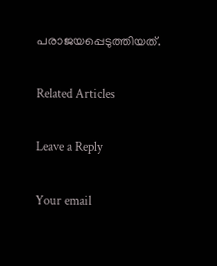പരാജയപ്പെടുത്തിയത്.

Related Articles

Leave a Reply

Your email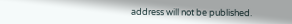address will not be published.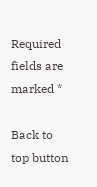Required fields are marked *

Back to top button